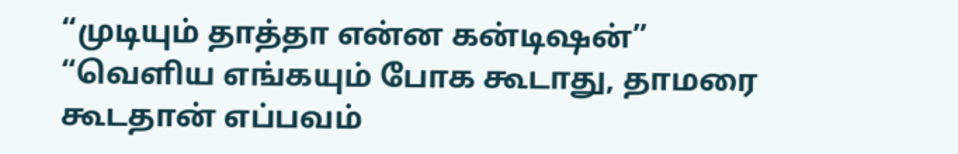“முடியும் தாத்தா என்ன கன்டிஷன்”
“வெளிய எங்கயும் போக கூடாது, தாமரை கூடதான் எப்பவம்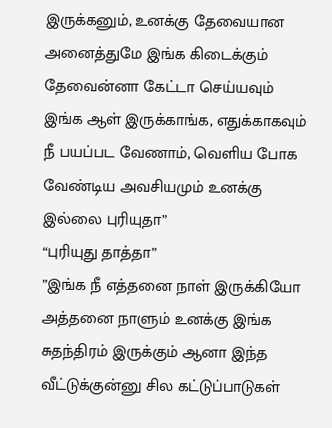இருக்கனும், உனக்கு தேவையான அனைத்துமே இங்க கிடைக்கும் தேவைன்னா கேட்டா செய்யவும் இங்க ஆள் இருக்காங்க, எதுக்காகவும் நீ பயப்பட வேணாம், வெளிய போக வேண்டிய அவசியமும் உனக்கு இல்லை புரியுதா”
“புரியுது தாத்தா”
”இங்க நீ எத்தனை நாள் இருக்கியோ அத்தனை நாளும் உனக்கு இங்க சுதந்திரம் இருக்கும் ஆனா இந்த வீட்டுக்குன்னு சில கட்டுப்பாடுகள்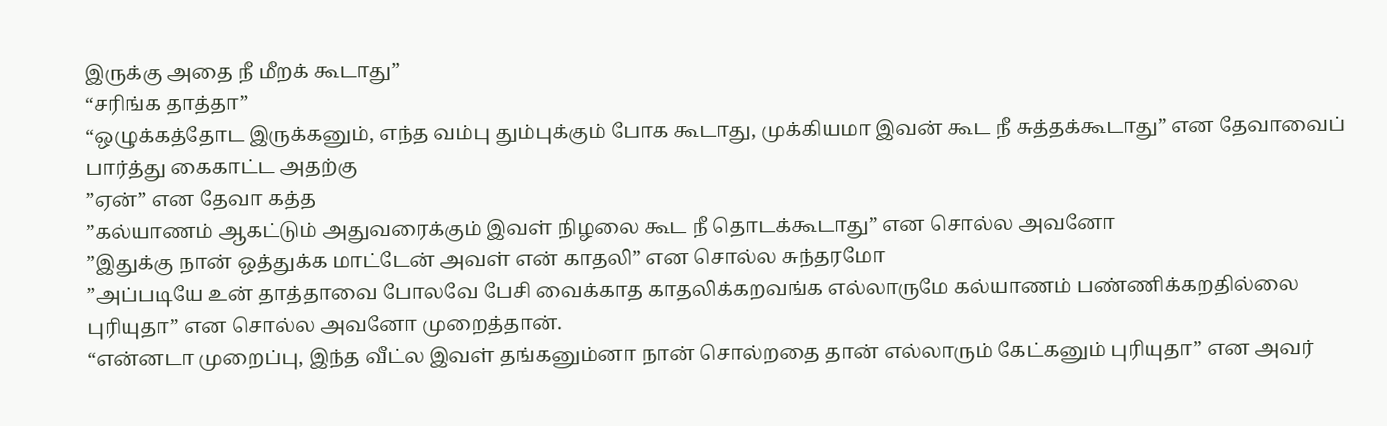இருக்கு அதை நீ மீறக் கூடாது”
“சரிங்க தாத்தா”
“ஒழுக்கத்தோட இருக்கனும், எந்த வம்பு தும்புக்கும் போக கூடாது, முக்கியமா இவன் கூட நீ சுத்தக்கூடாது” என தேவாவைப் பார்த்து கைகாட்ட அதற்கு
”ஏன்” என தேவா கத்த
”கல்யாணம் ஆகட்டும் அதுவரைக்கும் இவள் நிழலை கூட நீ தொடக்கூடாது” என சொல்ல அவனோ
”இதுக்கு நான் ஒத்துக்க மாட்டேன் அவள் என் காதலி” என சொல்ல சுந்தரமோ
”அப்படியே உன் தாத்தாவை போலவே பேசி வைக்காத காதலிக்கறவங்க எல்லாருமே கல்யாணம் பண்ணிக்கறதில்லை புரியுதா” என சொல்ல அவனோ முறைத்தான்.
“என்னடா முறைப்பு, இந்த வீட்ல இவள் தங்கனும்னா நான் சொல்றதை தான் எல்லாரும் கேட்கனும் புரியுதா” என அவர்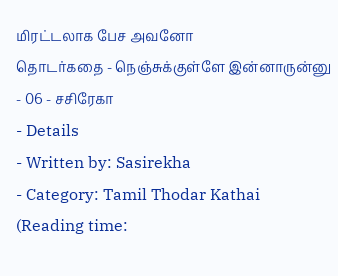மிரட்டலாக பேச அவனோ
தொடர்கதை - நெஞ்சுக்குள்ளே இன்னாருன்னு - 06 - சசிரேகா
- Details
- Written by: Sasirekha
- Category: Tamil Thodar Kathai
(Reading time: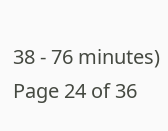38 - 76 minutes)
Page 24 of 36